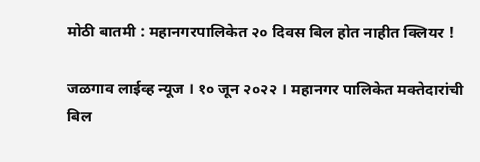मोठी बातमी : महानगरपालिकेत २० दिवस बिल होत नाहीत क्लियर !

जळगाव लाईव्ह न्यूज । १० जून २०२२ । महानगर पालिकेत मक्तेदारांची बिल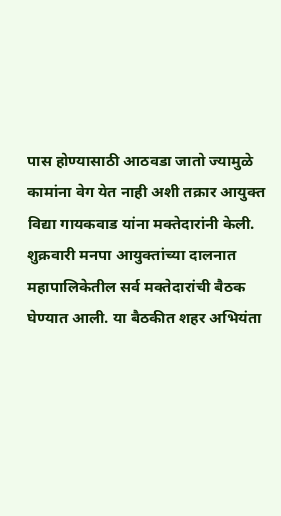पास होण्यासाठी आठवडा जातो ज्यामुळे कामांना वेग येत नाही अशी तक्रार आयुक्त विद्या गायकवाड यांना मक्तेदारांनी केली. शुक्रवारी मनपा आयुक्तांच्या दालनात महापालिकेतील सर्व मक्तेदारांची बैठक घेण्यात आली. या बैठकीत शहर अभियंता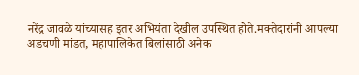नरेंद्र जावळे यांच्यासह इतर अभियंता देखील उपस्थित होते.मक्तेदारांनी आपल्या अडचणी मांडत, महापालिकेत बिलांसाठी अनेक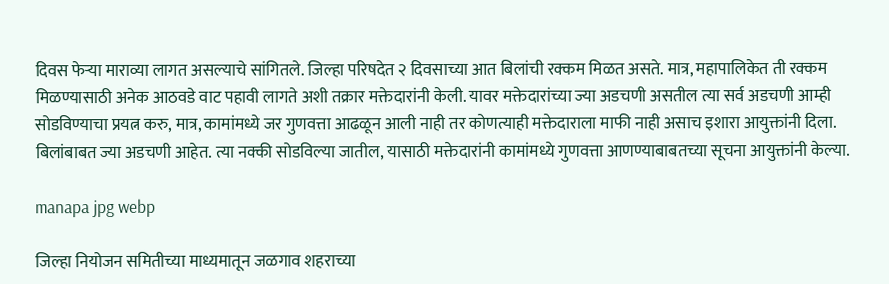दिवस फेऱ्या माराव्या लागत असल्याचे सांगितले. जिल्हा परिषदेत २ दिवसाच्या आत बिलांची रक्कम मिळत असते. मात्र, महापालिकेत ती रक्कम मिळण्यासाठी अनेक आठवडे वाट पहावी लागते अशी तक्रार मक्तेदारांनी केली. यावर मक्तेदारांच्या ज्या अडचणी असतील त्या सर्व अडचणी आम्ही सोडविण्याचा प्रयत्न करु, मात्र, कामांमध्ये जर गुणवत्ता आढळून आली नाही तर कोणत्याही मक्तेदाराला माफी नाही असाच इशारा आयुक्तांनी दिला. बिलांबाबत ज्या अडचणी आहेत. त्या नक्की सोडविल्या जातील, यासाठी मक्तेदारांनी कामांमध्ये गुणवत्ता आणण्याबाबतच्या सूचना आयुक्तांनी केल्या.

manapa jpg webp

जिल्हा नियोजन समितीच्या माध्यमातून जळगाव शहराच्या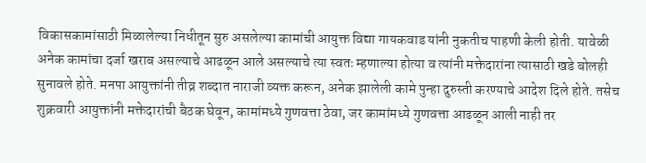विकासकामांसाठी मिळालेल्या निधीतून सुरु असलेल्या कामांची आयुक्त विद्या गायकवाड यांनी नुकतीच पाहणी केली होती. यावेळी अनेक कामांचा दर्जा खराब असल्याचे आढळून आले असल्याचे त्या स्वतः म्हणाल्या होत्या व त्यांनी मक्तेदारांना त्यासाठी खडे बोलही सुनावले होते. मनपा आयुक्तांनी तीव्र शब्दात नाराजी व्यक्त करून, अनेक झालेली कामे पुन्हा दुरुस्ती करण्याचे आदेश दिले होते. तसेच शुक्रवारी आयुक्तांनी मक्तेदारांची बैठक घेवून, कामांमध्ये गुणवत्ता ठेवा, जर कामांमध्ये गुणवत्ता आढळून आली नाही तर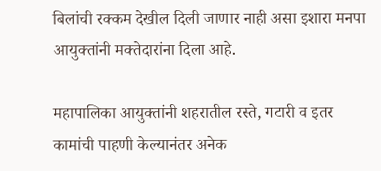बिलांची रक्कम देखील दिली जाणार नाही असा इशारा मनपा आयुक्तांनी मक्तेदारांना दिला आहे.

महापालिका आयुक्तांनी शहरातील रस्ते, गटारी व इतर कामांची पाहणी केल्यानंतर अनेक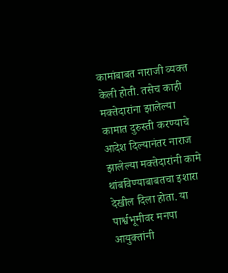कामांबाबत नाराजी व्यक्त केली होती. तसेच काही मक्तेदारांना झालेल्या कामात दुरुस्ती करण्याचे आदेश दिल्यानंतर नाराज झालेल्या मक्तेदारांनी कामे थांबविण्याबाबतचा इशारा देखील दिला होता. या पार्श्वभूमीवर मनपा आयुक्तांनी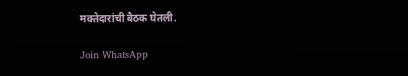मक्तेदारांची बैठक घेतली.

Join WhatsApp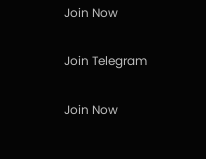Join Now

Join Telegram

Join Now